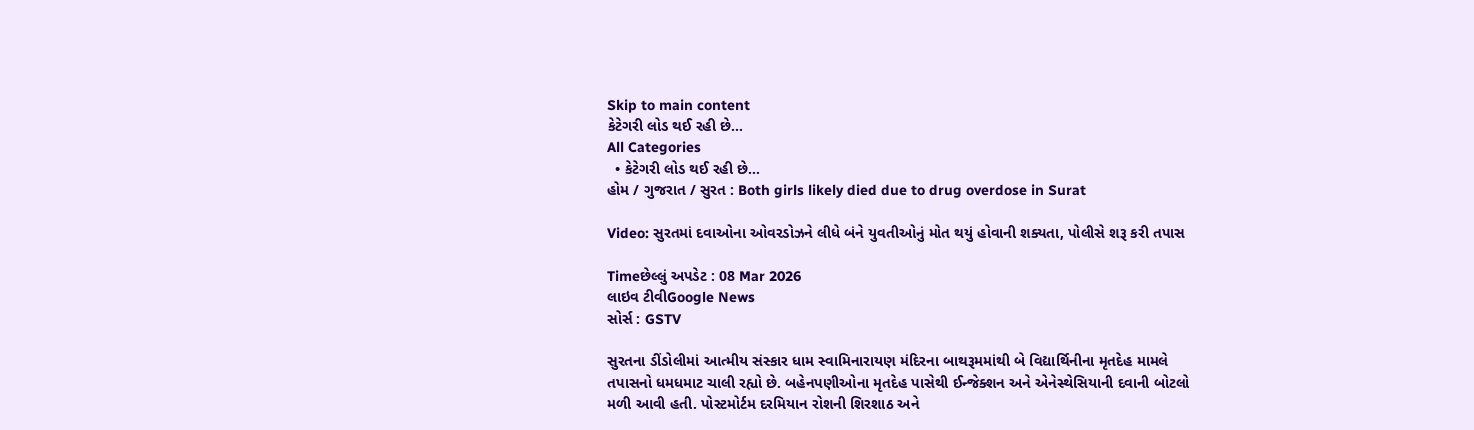Skip to main content
કેટેગરી લોડ થઈ રહી છે...
All Categories
  • કેટેગરી લોડ થઈ રહી છે...
હોમ / ગુજરાત / સુરત : Both girls likely died due to drug overdose in Surat

Video: સુરતમાં દવાઓના ઓવરડોઝને લીધે બંને યુવતીઓનું મોત થયું હોવાની શક્યતા, પોલીસે શરૂ કરી તપાસ

Timeછેલ્લું અપડેટ : 08 Mar 2026
લાઇવ ટીવીGoogle News
સોર્સ : GSTV

સુરતના ડીંડોલીમાં આત્મીય સંસ્કાર ધામ સ્વામિનારાયણ મંદિરના બાથરૂમમાંથી બે વિદ્યાર્થિનીના મૃતદેહ મામલે તપાસનો ધમધમાટ ચાલી રહ્યો છે. બહેનપણીઓના મૃતદેહ પાસેથી ઈન્જેક્શન અને એનેસ્થેસિયાની દવાની બોટલો મળી આવી હતી. પોસ્ટમોર્ટમ દરમિયાન રોશની શિરશાઠ અને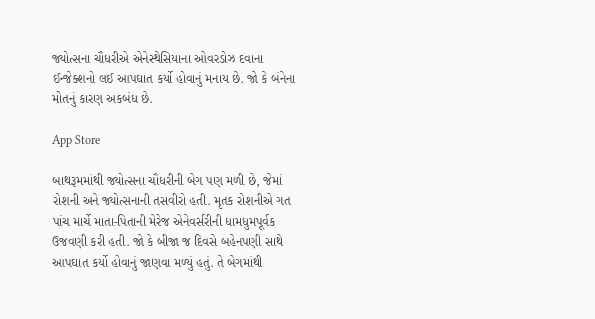જ્યોત્સના ચૌધરીએ એનેસ્થેસિયાના ઓવરડોઝ દવાના ઈન્જેક્શનો લઈ આપઘાત કર્યો હોવાનું મનાય છે. જો કે બંનેના મોતનું કારણ અકબંધ છે.

App Store

બાથરૂમમાંથી જ્યોત્સના ચૌધરીની બેગ પણ મળી છે, જેમાં રોશની અને જ્યોત્સનાની તસવીરો હતી. મૃતક રોશનીએ ગત પાંચ માર્ચે માતા-પિતાની મેરેજ એનેવર્સરીની ધામધુમપૂર્વક ઉજવણી કરી હતી. જો કે બીજા જ દિવસે બહેનપણી સાથે આપઘાત કર્યો હોવાનું જાણવા મળ્યું હતું. તે બેગમાંથી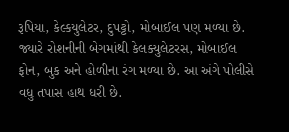રૂપિયા, કેલ્કયુલેટર, દુપટ્ટો, મોબાઈલ પણ મળ્યા છે. જ્યારે રોશનીની બેગમાંથી કેલક્યુલેટરસ, મોબાઈલ ફોન, બુક અને હોળીના રંગ મળ્યા છે. આ અંગે પોલીસે વધુ તપાસ હાથ ધરી છે.